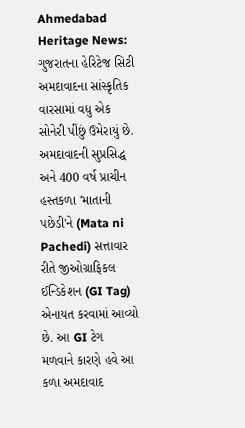Ahmedabad Heritage News: ગુજરાતના હેરિટેજ સિટી અમદાવાદના સાંસ્કૃતિક વારસામાં વધુ એક સોનેરી પીંછું ઉમેરાયું છે. અમદાવાદની સુપ્રસિદ્ધ અને 400 વર્ષ પ્રાચીન હસ્તકળા 'માતાની પછેડી'ને (Mata ni Pachedi) સત્તાવાર રીતે જીઓગ્રાફિકલ ઈન્ડિકેશન (GI Tag) એનાયત કરવામાં આવ્યો છે. આ GI ટેગ મળવાને કારણે હવે આ કળા અમદાવાદ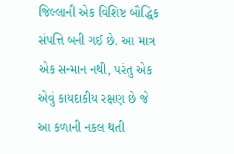જિલ્લાની એક વિશિષ્ટ બૌદ્ધિક સંપત્તિ બની ગઈ છે. આ માત્ર એક સન્માન નથી, પરંતુ એક એવું કાયદાકીય રક્ષણ છે જે આ કળાની નકલ થતી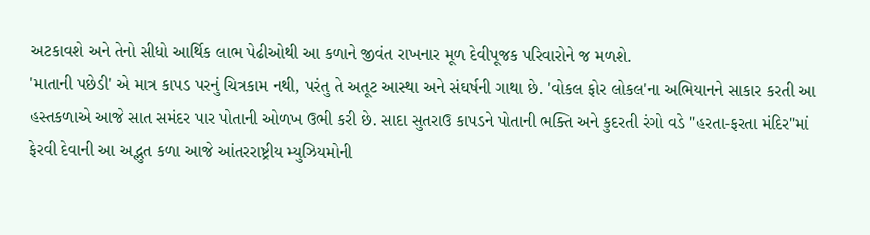અટકાવશે અને તેનો સીધો આર્થિક લાભ પેઢીઓથી આ કળાને જીવંત રાખનાર મૂળ દેવીપૂજક પરિવારોને જ મળશે.
'માતાની પછેડી' એ માત્ર કાપડ પરનું ચિત્રકામ નથી, પરંતુ તે અતૂટ આસ્થા અને સંઘર્ષની ગાથા છે. 'વોકલ ફોર લોકલ'ના અભિયાનને સાકાર કરતી આ હસ્તકળાએ આજે સાત સમંદર પાર પોતાની ઓળખ ઉભી કરી છે. સાદા સુતરાઉ કાપડને પોતાની ભક્તિ અને કુદરતી રંગો વડે "હરતા-ફરતા મંદિર"માં ફેરવી દેવાની આ અદ્ભુત કળા આજે આંતરરાષ્ટ્રીય મ્યુઝિયમોની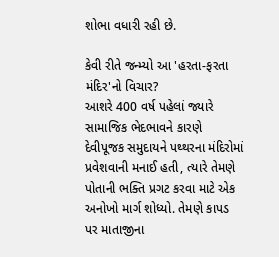શોભા વધારી રહી છે.

કેવી રીતે જન્મ્યો આ 'હરતા-ફરતા મંદિર'નો વિચાર?
આશરે 400 વર્ષ પહેલાં જ્યારે સામાજિક ભેદભાવને કારણે દેવીપૂજક સમુદાયને પથ્થરના મંદિરોમાં પ્રવેશવાની મનાઈ હતી, ત્યારે તેમણે પોતાની ભક્તિ પ્રગટ કરવા માટે એક અનોખો માર્ગ શોધ્યો. તેમણે કાપડ પર માતાજીના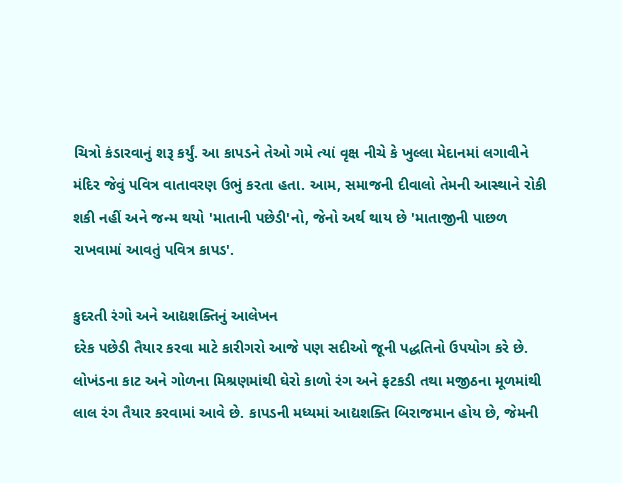ચિત્રો કંડારવાનું શરૂ કર્યું. આ કાપડને તેઓ ગમે ત્યાં વૃક્ષ નીચે કે ખુલ્લા મેદાનમાં લગાવીને મંદિર જેવું પવિત્ર વાતાવરણ ઉભું કરતા હતા. આમ, સમાજની દીવાલો તેમની આસ્થાને રોકી શકી નહીં અને જન્મ થયો 'માતાની પછેડી'નો, જેનો અર્થ થાય છે 'માતાજીની પાછળ રાખવામાં આવતું પવિત્ર કાપડ'.

કુદરતી રંગો અને આદ્યશક્તિનું આલેખન
દરેક પછેડી તૈયાર કરવા માટે કારીગરો આજે પણ સદીઓ જૂની પદ્ધતિનો ઉપયોગ કરે છે. લોખંડના કાટ અને ગોળના મિશ્રણમાંથી ઘેરો કાળો રંગ અને ફટકડી તથા મજીઠના મૂળમાંથી લાલ રંગ તૈયાર કરવામાં આવે છે. કાપડની મધ્યમાં આદ્યશક્તિ બિરાજમાન હોય છે, જેમની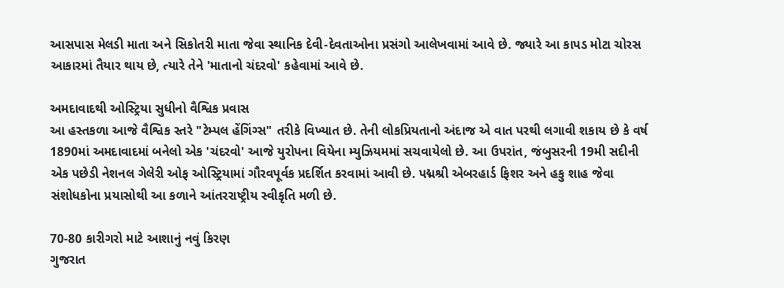આસપાસ મેલડી માતા અને સિકોતરી માતા જેવા સ્થાનિક દેવી-દેવતાઓના પ્રસંગો આલેખવામાં આવે છે. જ્યારે આ કાપડ મોટા ચોરસ આકારમાં તૈયાર થાય છે, ત્યારે તેને 'માતાનો ચંદરવો' કહેવામાં આવે છે.

અમદાવાદથી ઓસ્ટ્રિયા સુધીનો વૈશ્વિક પ્રવાસ
આ હસ્તકળા આજે વૈશ્વિક સ્તરે "ટેમ્પલ હેંગિંગ્સ" તરીકે વિખ્યાત છે. તેની લોકપ્રિયતાનો અંદાજ એ વાત પરથી લગાવી શકાય છે કે વર્ષ 1890માં અમદાવાદમાં બનેલો એક 'ચંદરવો' આજે યુરોપના વિયેના મ્યુઝિયમમાં સચવાયેલો છે. આ ઉપરાંત, જંબુસરની 19મી સદીની એક પછેડી નેશનલ ગેલેરી ઓફ ઓસ્ટ્રિયામાં ગૌરવપૂર્વક પ્રદર્શિત કરવામાં આવી છે. પદ્મશ્રી એબરહાર્ડ ફિશર અને હકુ શાહ જેવા સંશોધકોના પ્રયાસોથી આ કળાને આંતરરાષ્ટ્રીય સ્વીકૃતિ મળી છે.

70-80 કારીગરો માટે આશાનું નવું કિરણ
ગુજરાત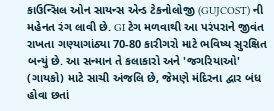કાઉન્સિલ ઓન સાયન્સ એન્ડ ટેકનોલોજી (GUJCOST) ની મહેનત રંગ લાવી છે. GI ટેગ મળવાથી આ પરંપરાને જીવંત રાખતા ગણ્યાગાંઠ્યા 70-80 કારીગરો માટે ભવિષ્ય સુરક્ષિત બન્યું છે. આ સન્માન તે કલાકારો અને 'જગરિયાઓ' (ગાયકો) માટે સાચી અંજલિ છે, જેમણે મંદિરના દ્વાર બંધ હોવા છતાં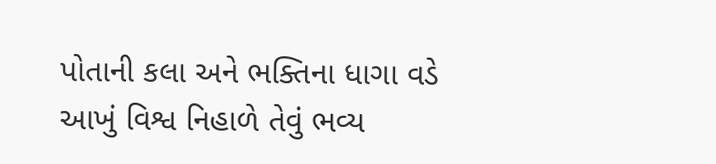પોતાની કલા અને ભક્તિના ધાગા વડે આખું વિશ્વ નિહાળે તેવું ભવ્ય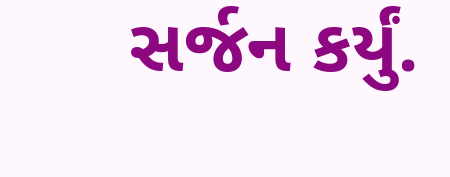સર્જન કર્યું.